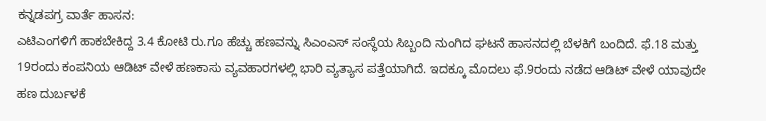ಕನ್ನಡಪಗ್ರ ವಾರ್ತೆ ಹಾಸನ:
ಎಟಿಎಂಗಳಿಗೆ ಹಾಕಬೇಕಿದ್ದ 3.4 ಕೋಟಿ ರು.ಗೂ ಹೆಚ್ಚು ಹಣವನ್ನು ಸಿಎಂಎಸ್ ಸಂಸ್ಥೆಯ ಸಿಬ್ಬಂದಿ ನುಂಗಿದ ಘಟನೆ ಹಾಸನದಲ್ಲಿ ಬೆಳಕಿಗೆ ಬಂದಿದೆ. ಫೆ.18 ಮತ್ತು 19ರಂದು ಕಂಪನಿಯ ಆಡಿಟ್ ವೇಳೆ ಹಣಕಾಸು ವ್ಯವಹಾರಗಳಲ್ಲಿ ಭಾರಿ ವ್ಯತ್ಯಾಸ ಪತ್ತೆಯಾಗಿದೆ. ಇದಕ್ಕೂ ಮೊದಲು ಫೆ.9ರಂದು ನಡೆದ ಆಡಿಟ್ ವೇಳೆ ಯಾವುದೇ ಹಣ ದುರ್ಬಳಕೆ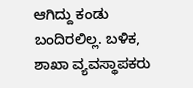ಆಗಿದ್ದು ಕಂಡು ಬಂದಿರಲಿಲ್ಲ. ಬಳಿಕ, ಶಾಖಾ ವ್ಯವಸ್ಥಾಪಕರು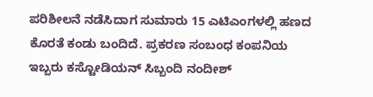ಪರಿಶೀಲನೆ ನಡೆಸಿದಾಗ ಸುಮಾರು 15 ಎಟಿಎಂಗಳಲ್ಲಿ ಹಣದ ಕೊರತೆ ಕಂಡು ಬಂದಿದೆ. ಪ್ರಕರಣ ಸಂಬಂಧ ಕಂಪನಿಯ ಇಬ್ಬರು ಕಸ್ಟೋಡಿಯನ್ ಸಿಬ್ಬಂದಿ ನಂದೀಶ್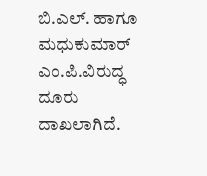ಬಿ.ಎಲ್. ಹಾಗೂ ಮಧುಕುಮಾರ್ ಎಂ.ಪಿ.ವಿರುದ್ಧ ದೂರು ದಾಖಲಾಗಿದೆ.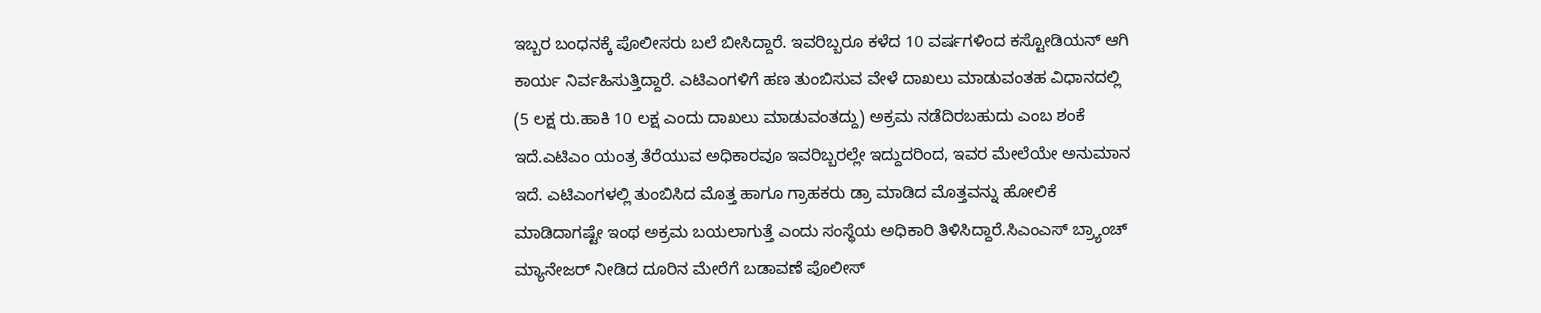ಇಬ್ಬರ ಬಂಧನಕ್ಕೆ ಪೊಲೀಸರು ಬಲೆ ಬೀಸಿದ್ದಾರೆ. ಇವರಿಬ್ಬರೂ ಕಳೆದ 10 ವರ್ಷಗಳಿಂದ ಕಸ್ಟೋಡಿಯನ್ ಆಗಿ ಕಾರ್ಯ ನಿರ್ವಹಿಸುತ್ತಿದ್ದಾರೆ. ಎಟಿಎಂಗಳಿಗೆ ಹಣ ತುಂಬಿಸುವ ವೇಳೆ ದಾಖಲು ಮಾಡುವಂತಹ ವಿಧಾನದಲ್ಲಿ (5 ಲಕ್ಷ ರು.ಹಾಕಿ 10 ಲಕ್ಷ ಎಂದು ದಾಖಲು ಮಾಡುವಂತದ್ದು) ಅಕ್ರಮ ನಡೆದಿರಬಹುದು ಎಂಬ ಶಂಕೆ ಇದೆ.ಎಟಿಎಂ ಯಂತ್ರ ತೆರೆಯುವ ಅಧಿಕಾರವೂ ಇವರಿಬ್ಬರಲ್ಲೇ ಇದ್ದುದರಿಂದ, ಇವರ ಮೇಲೆಯೇ ಅನುಮಾನ ಇದೆ. ಎಟಿಎಂಗಳಲ್ಲಿ ತುಂಬಿಸಿದ ಮೊತ್ತ ಹಾಗೂ ಗ್ರಾಹಕರು ಡ್ರಾ ಮಾಡಿದ ಮೊತ್ತವನ್ನು ಹೋಲಿಕೆ ಮಾಡಿದಾಗಷ್ಟೇ ಇಂಥ ಅಕ್ರಮ ಬಯಲಾಗುತ್ತೆ ಎಂದು ಸಂಸ್ಥೆಯ ಅಧಿಕಾರಿ ತಿಳಿಸಿದ್ದಾರೆ.ಸಿಎಂಎಸ್ ಬ್ರ್ಯಾಂಚ್ ಮ್ಯಾನೇಜರ್ ನೀಡಿದ ದೂರಿನ ಮೇರೆಗೆ ಬಡಾವಣೆ ಪೊಲೀಸ್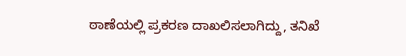ಠಾಣೆಯಲ್ಲಿ ಪ್ರಕರಣ ದಾಖಲಿಸಲಾಗಿದ್ದು, ತನಿಖೆ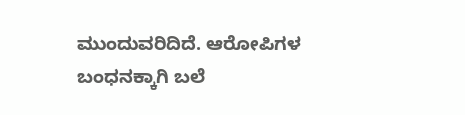ಮುಂದುವರಿದಿದೆ. ಆರೋಪಿಗಳ ಬಂಧನಕ್ಕಾಗಿ ಬಲೆ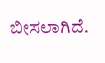ಬೀಸಲಾಗಿದೆ.